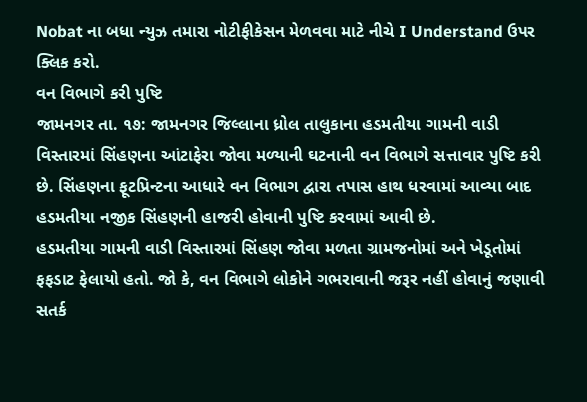Nobat ના બધા ન્યુઝ તમારા નોટીફીકેસન મેળવવા માટે નીચે I Understand ઉપર ક્લિક કરો.
વન વિભાગે કરી પુષ્ટિ
જામનગર તા. ૧૭: જામનગર જિલ્લાના ધ્રોલ તાલુકાના હડમતીયા ગામની વાડી વિસ્તારમાં સિંહણના આંટાફેરા જોવા મળ્યાની ઘટનાની વન વિભાગે સત્તાવાર પુષ્ટિ કરી છે. સિંહણના ફૂટપ્રિન્ટના આધારે વન વિભાગ દ્વારા તપાસ હાથ ધરવામાં આવ્યા બાદ હડમતીયા નજીક સિંહણની હાજરી હોવાની પુષ્ટિ કરવામાં આવી છે.
હડમતીયા ગામની વાડી વિસ્તારમાં સિંહણ જોવા મળતા ગ્રામજનોમાં અને ખેડૂતોમાં ફફડાટ ફેલાયો હતો. જો કે, વન વિભાગે લોકોને ગભરાવાની જરૂર નહીં હોવાનું જણાવી સતર્ક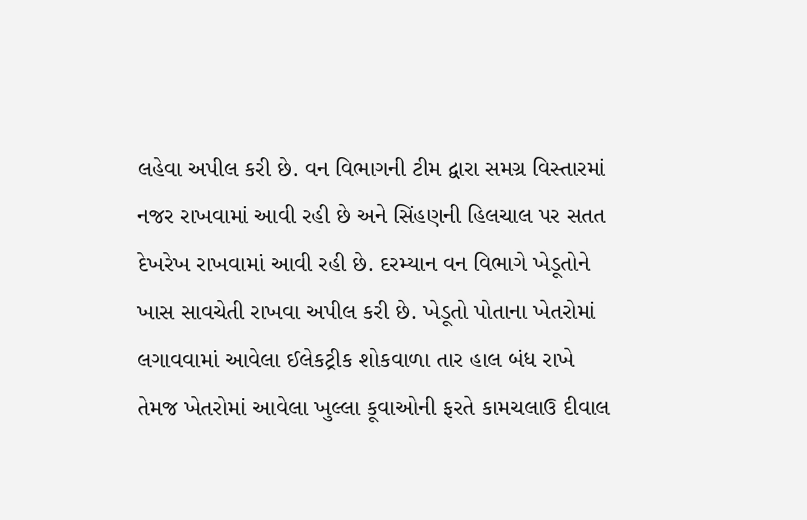લહેવા અપીલ કરી છે. વન વિભાગની ટીમ દ્વારા સમગ્ર વિસ્તારમાં નજર રાખવામાં આવી રહી છે અને સિંહણની હિલચાલ પર સતત દેખરેખ રાખવામાં આવી રહી છે. દરમ્યાન વન વિભાગે ખેડૂતોને ખાસ સાવચેતી રાખવા અપીલ કરી છે. ખેડૂતો પોતાના ખેતરોમાં લગાવવામાં આવેલા ઈલેકટ્રીક શોકવાળા તાર હાલ બંધ રાખે તેમજ ખેતરોમાં આવેલા ખુલ્લા કૂવાઓની ફરતે કામચલાઉ દીવાલ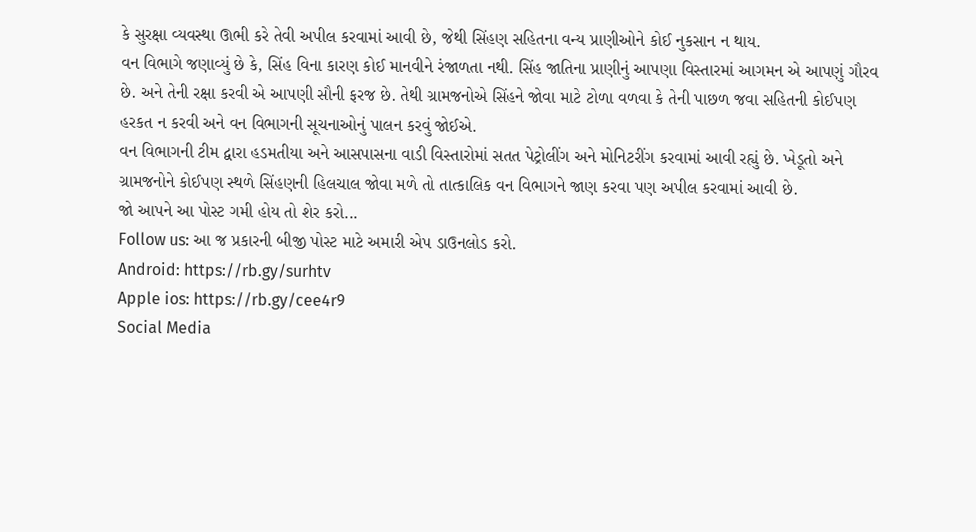કે સુરક્ષા વ્યવસ્થા ઊભી કરે તેવી અપીલ કરવામાં આવી છે, જેથી સિંહણ સહિતના વન્ય પ્રાણીઓને કોઈ નુકસાન ન થાય.
વન વિભાગે જણાવ્યું છે કે, સિંહ વિના કારણ કોઈ માનવીને રંજાળતા નથી. સિંહ જાતિના પ્રાણીનું આપણા વિસ્તારમાં આગમન એ આપણું ગૌરવ છે. અને તેની રક્ષા કરવી એ આપણી સૌની ફરજ છે. તેથી ગ્રામજનોએ સિંહને જોવા માટે ટોળા વળવા કે તેની પાછળ જવા સહિતની કોઈપણ હરકત ન કરવી અને વન વિભાગની સૂચનાઓનું પાલન કરવું જોઈએ.
વન વિભાગની ટીમ દ્વારા હડમતીયા અને આસપાસના વાડી વિસ્તારોમાં સતત પેટ્રોલીંગ અને મોનિટરીંગ કરવામાં આવી રહ્યું છે. ખેડૂતો અને ગ્રામજનોને કોઈપણ સ્થળે સિંહણની હિલચાલ જોવા મળે તો તાત્કાલિક વન વિભાગને જાણ કરવા પણ અપીલ કરવામાં આવી છે.
જો આપને આ પોસ્ટ ગમી હોય તો શેર કરો...
Follow us: આ જ પ્રકારની બીજી પોસ્ટ માટે અમારી એપ ડાઉનલોડ કરો.
Android: https://rb.gy/surhtv
Apple ios: https://rb.gy/cee4r9
Social Media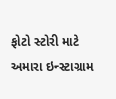ફોટો સ્ટોરી માટે અમારા ઇન્સ્ટાગ્રામ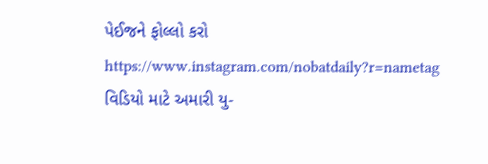પેઈજને ફોલ્લો કરો
https://www.instagram.com/nobatdaily?r=nametag
વિડિયો માટે અમારી યુ-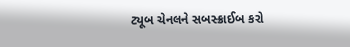ટ્યૂબ ચેનલને સબસ્ક્રાઈબ કરો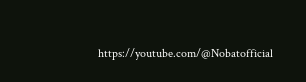https://youtube.com/@Nobatofficial